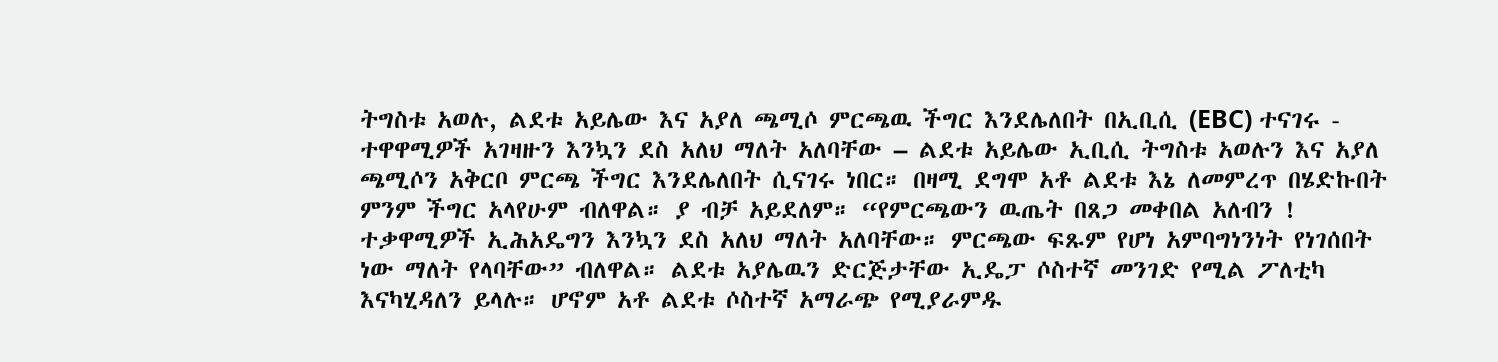ትግስቱ አወሉ, ልደቱ አይሌው እና አያለ ጫሚሶ ምርጫዉ ችግር እንደሌለበት በኢቢሲ (EBC) ተናገሩ -
ተዋዋሚዎች አገዛዙን እንኳን ደስ አለህ ማለት አለባቸው – ልደቱ አይሌው ኢቢሲ ትግስቱ አወሉን እና አያለ ጫሚሶን አቅርቦ ምርጫ ችግር እንደሌለበት ሲናገሩ ነበር። በዛሚ ደግሞ አቶ ልደቱ እኔ ለመምረጥ በሄድኩበት ምንም ችግር አላየሁም ብለዋል። ያ ብቻ አይደለም። “የምርጫውን ዉጤት በጸጋ መቀበል አለብን ! ተቃዋሚዎች ኢሕአዴግን እንኳን ደስ አለህ ማለት አለባቸው። ምርጫው ፍጹም የሆነ አምባግነንነት የነገሰበት ነው ማለት የላባቸው” ብለዋል። ልደቱ አያሌዉን ድርጅታቸው ኢዴፓ ሶስተኛ መንገድ የሚል ፖለቲካ እናካሂዳለን ይላሉ። ሆኖም አቶ ልደቱ ሶስተኛ አማራጭ የሚያራምዱ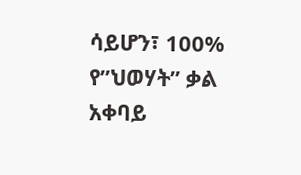ሳይሆን፣ 100% የ”ህወሃት” ቃል አቀባይ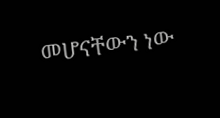መሆናቸውን ነው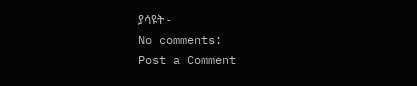ያሳዩት -
No comments:
Post a Comment